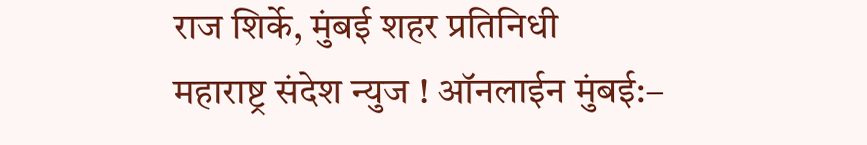राज शिर्के, मुंबई शहर प्रतिनिधी
महाराष्ट्र संदेश न्युज ! ऑनलाईन मुंबई:–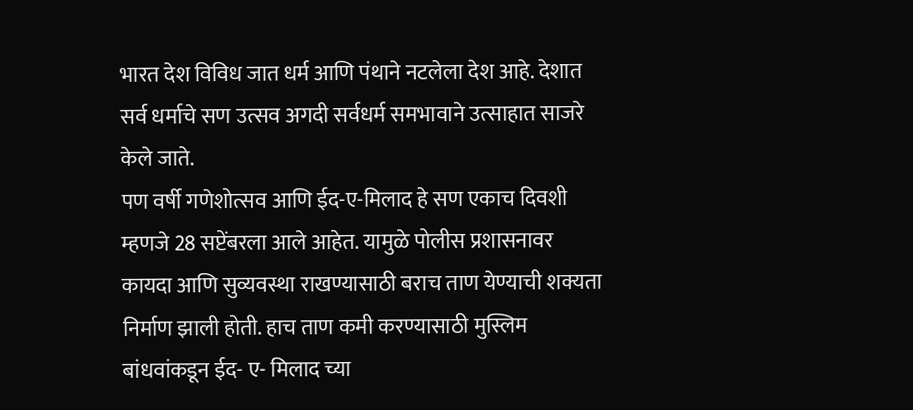भारत देश विविध जात धर्म आणि पंथाने नटलेला देश आहे. देशात सर्व धर्माचे सण उत्सव अगदी सर्वधर्म समभावाने उत्साहात साजरे केले जाते.
पण वर्षी गणेशोत्सव आणि ईद-ए-मिलाद हे सण एकाच दिवशी म्हणजे 28 सप्टेंबरला आले आहेत. यामुळे पोलीस प्रशासनावर कायदा आणि सुव्यवस्था राखण्यासाठी बराच ताण येण्याची शक्यता निर्माण झाली होती. हाच ताण कमी करण्यासाठी मुस्लिम बांधवांकडून ईद- ए- मिलाद च्या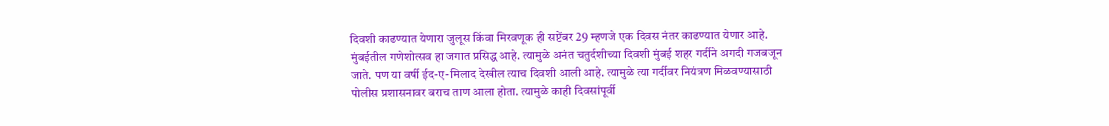दिवशी काढण्यात येणारा जुलूस किंवा मिरवणूक ही सप्टेंबर 29 म्हणजे एक दिवस नंतर काढण्यात येणार आहे.
मुंबईतील गणेशोत्सव हा जगात प्रसिद्ध आहे. त्यामुळे अनंत चतुर्दशीच्या दिवशी मुंबई शहर गर्दीने अगदी गजबजून जाते. पण या वर्षी ईद-ए-मिलाद देखील त्याच दिवशी आली आहे. त्यामुळे त्या गर्दीवर नियंत्रण मिळवण्यासाठी पोलीस प्रशासनावर बराच ताण आला होता. त्यामुळे काही दिवसांपूर्वी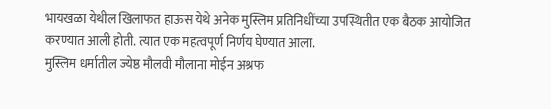भायखळा येथील खिलाफत हाऊस येथे अनेक मुस्लिम प्रतिनिधींच्या उपस्थितीत एक बैठक आयोजित करण्यात आली होती. त्यात एक महत्वपूर्ण निर्णय घेण्यात आला.
मुस्लिम धर्मातील ज्येष्ठ मौलवी मौलाना मोईन अश्रफ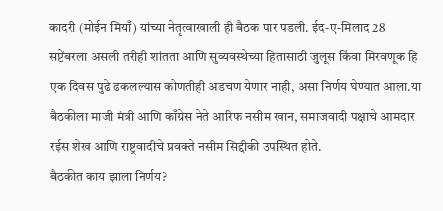कादरी (मोईन मियाँ) यांच्या नेतृत्वाखाली ही बैठक पार पडली. ईद-ए-मिलाद 28 सप्टेंबरला असली तरीही शांतता आणि सुव्यवस्थेच्या हितासाठी जुलूस किंवा मिरवणूक हि एक दिवस पुढे ढकलल्यास कोणतीही अडचण येणार नाही, असा निर्णय घेण्यात आला.या बैठकीला माजी मंत्री आणि काँग्रेस नेते आरिफ नसीम खान, समाजवादी पक्षाचे आमदार रईस शेख आणि राष्ट्रवादीचे प्रवक्ते नसीम सिद्दीकी उपस्थित होते.
बैठकीत काय झाला निर्णय?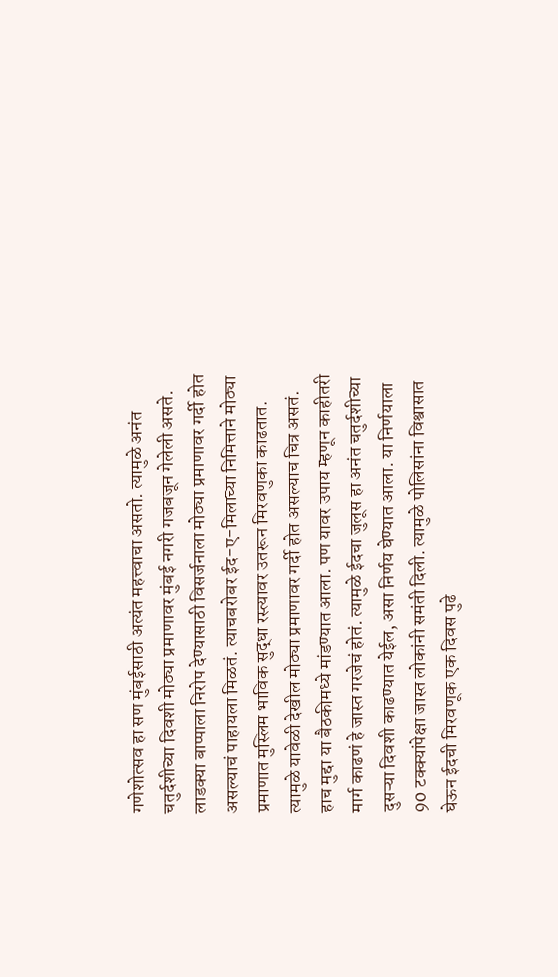गणेशोत्सव हा सण मुंबईसाठी अत्यंत महत्त्वाचा असतो. त्यामुळे अनंत चतुर्दशीच्या दिवशी मोठ्या प्रमाणावर मुंबई नगरी गजबजून गेलेली असते. लाडक्या बाप्पाला निरोप देण्यासाठी विसर्जनाला मोठ्या प्रमाणावर गर्दी होत असल्याचं पाहायला मिळतं. त्याचबरोबर ईद-ए-मिलाच्या निमित्ताने मोठ्या प्रमाणात मुस्लिम भाविक सुद्धा रस्त्यावर उतरून मिरवणुका काढतात. त्यामुळे यावेळी देखील मोठ्या प्रमाणावर गर्दी होत असल्याच चित्र असतं. हाच मुद्दा या बैठकीमध्ये मांडण्यात आला. पण यावर उपाय म्हणून काहीतरी मार्ग काढणं हे जास्त गरजेचं होतं. त्यामुळे ईदचा जुलूस हा अनंत चतुर्दशीच्या दुसऱ्या दिवशी काढण्यात येईल, असा निर्णय घेण्यात आला. या निर्णयाला 90 टक्क्यांपेक्षा जास्त लोकांनी समंती दिली. त्यामुळे पोलिसांना विश्वासात घेऊन ईदची मिरवणूक एक दिवस पुढे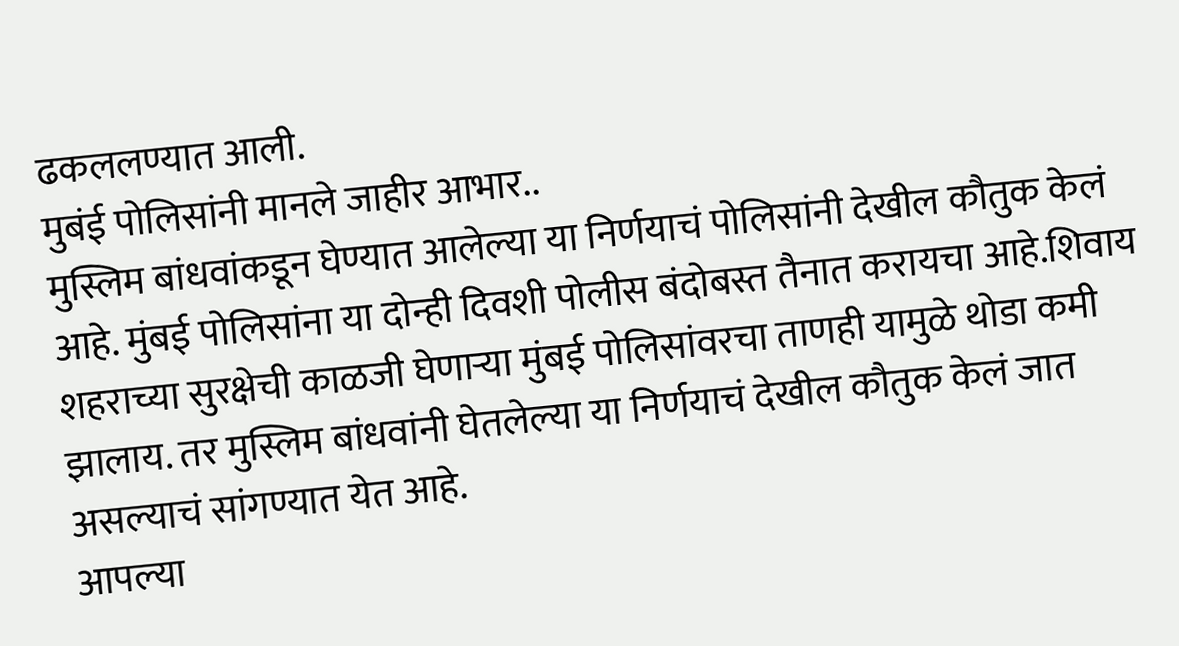ढकललण्यात आली.
मुबंई पोलिसांनी मानले जाहीर आभार..
मुस्लिम बांधवांकडून घेण्यात आलेल्या या निर्णयाचं पोलिसांनी देखील कौतुक केलं आहे. मुंबई पोलिसांना या दोन्ही दिवशी पोलीस बंदोबस्त तैनात करायचा आहे.शिवाय शहराच्या सुरक्षेची काळजी घेणाऱ्या मुंबई पोलिसांवरचा ताणही यामुळे थोडा कमी झालाय. तर मुस्लिम बांधवांनी घेतलेल्या या निर्णयाचं देखील कौतुक केलं जात असल्याचं सांगण्यात येत आहे.
आपल्या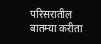परिसरातील बातम्या करीता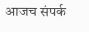आजच संपर्क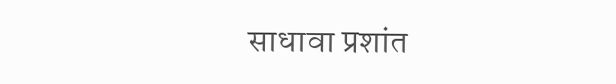साधावा प्रशांत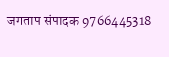जगताप संपादक 9766445318